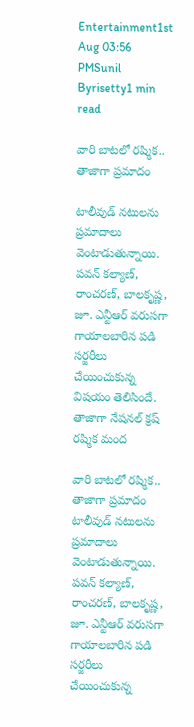Entertainment1st Aug 03:56 PMSunil Byrisetty1 min read

వారి బాటలో రష్మిక.. తాజాగా ప్రమాదం

టాలీవుడ్ నటులను ప్రమాదాలు వెంటాడుతున్నాయి. పవన్ కల్యాణ్, రాంచరణ్, బాలకృష్ణ, జూ. ఎన్టీఆర్ వరుసగా గాయాలబారిన పడి సర్జరీలు చేయించుకున్న విషయం తెలిసిందే. తాజాగా నేషనల్ క్రష్ రష్మిక మంద

వారి బాటలో రష్మిక.. తాజాగా ప్రమాదం
టాలీవుడ్ నటులను ప్రమాదాలు వెంటాడుతున్నాయి. పవన్ కల్యాణ్, రాంచరణ్, బాలకృష్ణ, జూ. ఎన్టీఆర్ వరుసగా గాయాలబారిన పడి సర్జరీలు చేయించుకున్న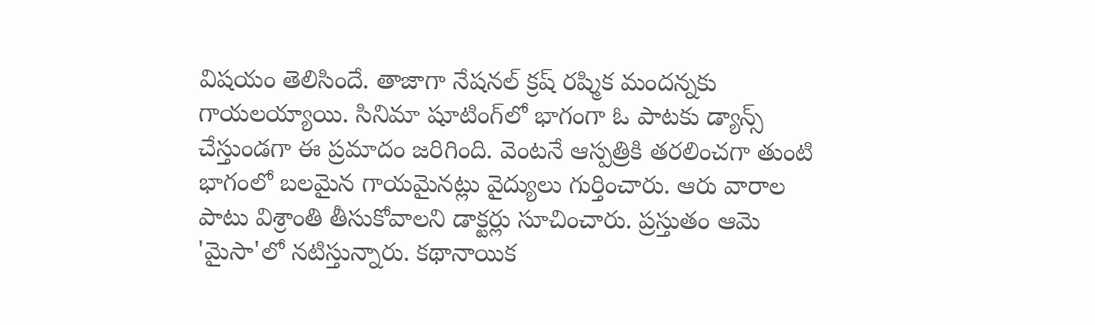విషయం తెలిసిందే. తాజాగా నేషనల్ క్రష్ రష్మిక మందన్నకు గాయలయ్యాయి. సినిమా షూటింగ్‌లో భాగంగా ఓ పాటకు డ్యాన్స్ చేస్తుండగా ఈ ప్రమాదం జరిగింది. వెంటనే ఆస్పత్రికి తరలించగా తుంటి భాగంలో బలమైన గాయమైనట్లు వైద్యులు గుర్తించారు. ఆరు వారాల పాటు విశ్రాంతి తీసుకోవాలని డాక్టర్లు సూచించారు. ప్రస్తుతం ఆమె 'మైసా'లో నటిస్తున్నారు. కథానాయిక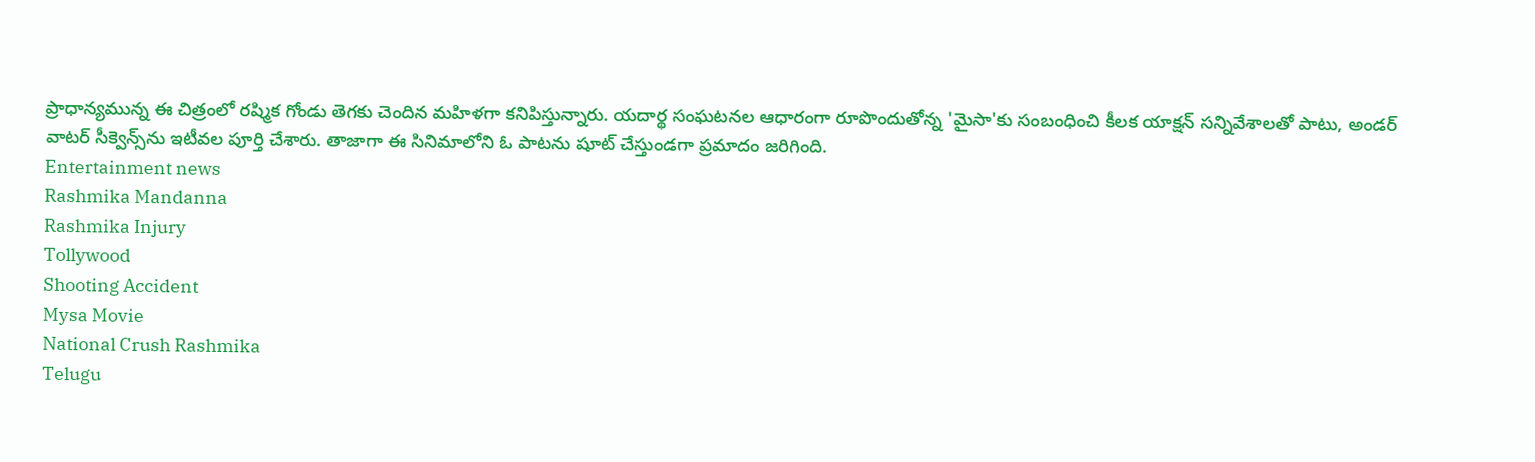ప్రాధాన్యమున్న ఈ చిత్రంలో రష్మిక గోండు తెగకు చెందిన మహిళగా కనిపిస్తున్నారు. యదార్థ సంఘటనల ఆధారంగా రూపొందుతోన్న 'మైసా'కు సంబంధించి కీలక యాక్షన్‌ సన్నివేశాలతో పాటు, అండర్‌ వాటర్‌ సీక్వెన్స్‌ను ఇటీవల పూర్తి చేశారు. తాజాగా ఈ సినిమాలోని ఓ పాటను షూట్‌ చేస్తుండగా ప్రమాదం జరిగింది.
Entertainment news
Rashmika Mandanna
Rashmika Injury
Tollywood
Shooting Accident
Mysa Movie
National Crush Rashmika
Telugu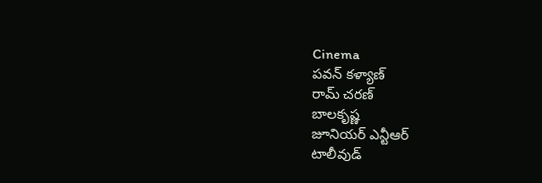Cinema
పవన్ కళ్యాణ్
రామ్ చరణ్
బాలకృష్ణ
జూనియర్ ఎన్టీఆర్
టాలీవుడ్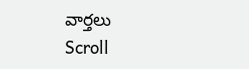వార్తలు
Scroll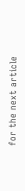for the next article